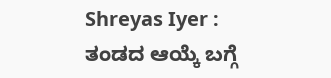Shreyas Iyer : ತಂಡದ ಆಯ್ಕೆ ಬಗ್ಗೆ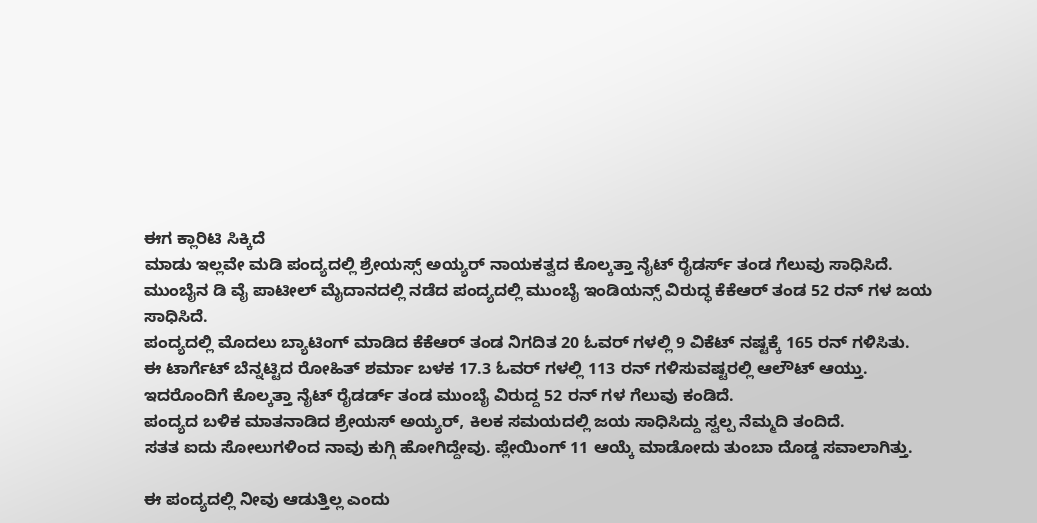ಈಗ ಕ್ಲಾರಿಟಿ ಸಿಕ್ಕಿದೆ
ಮಾಡು ಇಲ್ಲವೇ ಮಡಿ ಪಂದ್ಯದಲ್ಲಿ ಶ್ರೇಯಸ್ಸ್ ಅಯ್ಯರ್ ನಾಯಕತ್ವದ ಕೊಲ್ಕತ್ತಾ ನೈಟ್ ರೈಡರ್ಸ್ ತಂಡ ಗೆಲುವು ಸಾಧಿಸಿದೆ.
ಮುಂಬೈನ ಡಿ ವೈ ಪಾಟೀಲ್ ಮೈದಾನದಲ್ಲಿ ನಡೆದ ಪಂದ್ಯದಲ್ಲಿ ಮುಂಬೈ ಇಂಡಿಯನ್ಸ್ ವಿರುದ್ಧ ಕೆಕೆಆರ್ ತಂಡ 52 ರನ್ ಗಳ ಜಯ ಸಾಧಿಸಿದೆ.
ಪಂದ್ಯದಲ್ಲಿ ಮೊದಲು ಬ್ಯಾಟಿಂಗ್ ಮಾಡಿದ ಕೆಕೆಆರ್ ತಂಡ ನಿಗದಿತ 20 ಓವರ್ ಗಳಲ್ಲಿ 9 ವಿಕೆಟ್ ನಷ್ಟಕ್ಕೆ 165 ರನ್ ಗಳಿಸಿತು.
ಈ ಟಾರ್ಗೆಟ್ ಬೆನ್ನಟ್ಟಿದ ರೋಹಿತ್ ಶರ್ಮಾ ಬಳಕ 17.3 ಓವರ್ ಗಳಲ್ಲಿ 113 ರನ್ ಗಳಿಸುವಷ್ಟರಲ್ಲಿ ಆಲೌಟ್ ಆಯ್ತು.
ಇದರೊಂದಿಗೆ ಕೊಲ್ಕತ್ತಾ ನೈಟ್ ರೈಡರ್ಡ್ ತಂಡ ಮುಂಬೈ ವಿರುದ್ದ 52 ರನ್ ಗಳ ಗೆಲುವು ಕಂಡಿದೆ.
ಪಂದ್ಯದ ಬಳಿಕ ಮಾತನಾಡಿದ ಶ್ರೇಯಸ್ ಅಯ್ಯರ್, ಕಿಲಕ ಸಮಯದಲ್ಲಿ ಜಯ ಸಾಧಿಸಿದ್ದು ಸ್ವಲ್ಪ ನೆಮ್ಮದಿ ತಂದಿದೆ.
ಸತತ ಐದು ಸೋಲುಗಳಿಂದ ನಾವು ಕುಗ್ಗಿ ಹೋಗಿದ್ದೇವು. ಪ್ಲೇಯಿಂಗ್ 11 ಆಯ್ಕೆ ಮಾಡೋದು ತುಂಬಾ ದೊಡ್ಡ ಸವಾಲಾಗಿತ್ತು.

ಈ ಪಂದ್ಯದಲ್ಲಿ ನೀವು ಆಡುತ್ತಿಲ್ಲ ಎಂದು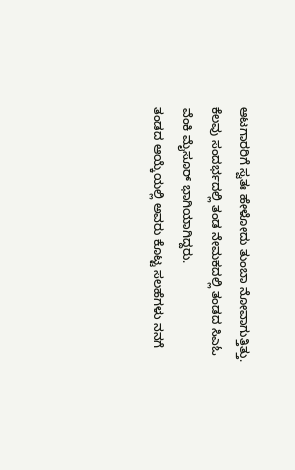ಆಟಗಾರರಿಗೆ ಸ್ವತಃ ಹೇಳೋದು ತುಂಬಾ ನೋವಾಗುತ್ತಿತ್ತು.
ಕೆಲವು ಸಂದರ್ಭದಲ್ಲಿ ತಂಡ ನೇಮಕದಲ್ಲಿ ತಂಡದ ಸಿಎಓ ವೆಂಕಿ ಮೈಸೂರ್ ಭಾಗಿಯಾಗಿದ್ದರು.
ತಂಡದ ಆಯ್ಕೆಯಲ್ಲಿ ಅವರು ಕೊಟ್ಟ ಸಲಹೆಗಳು ನನಗೆ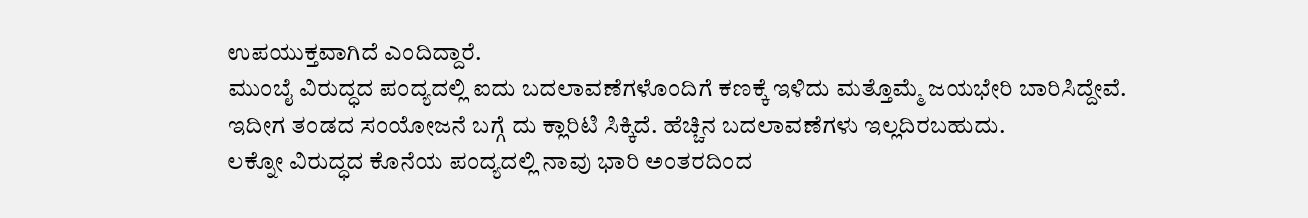ಉಪಯುಕ್ತವಾಗಿದೆ ಎಂದಿದ್ದಾರೆ.
ಮುಂಬೈ ವಿರುದ್ಧದ ಪಂದ್ಯದಲ್ಲಿ ಐದು ಬದಲಾವಣೆಗಳೊಂದಿಗೆ ಕಣಕ್ಕೆ ಇಳಿದು ಮತ್ತೊಮ್ಮೆ ಜಯಭೇರಿ ಬಾರಿಸಿದ್ದೇವೆ.
ಇದೀಗ ತಂಡದ ಸಂಯೋಜನೆ ಬಗ್ಗೆ ದು ಕ್ಲಾರಿಟಿ ಸಿಕ್ಕಿದೆ. ಹೆಚ್ಚಿನ ಬದಲಾವಣೆಗಳು ಇಲ್ಲದಿರಬಹುದು.
ಲಕ್ನೋ ವಿರುದ್ಧದ ಕೊನೆಯ ಪಂದ್ಯದಲ್ಲಿ ನಾವು ಭಾರಿ ಅಂತರದಿಂದ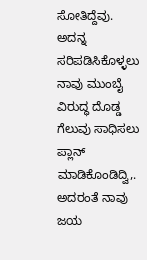ಸೋತಿದ್ದೆವು. ಅದನ್ನ ಸರಿಪಡಿಸಿಕೊಳ್ಳಲು ನಾವು ಮುಂಬೈ ವಿರುದ್ಧ ದೊಡ್ಡ ಗೆಲುವು ಸಾಧಿಸಲು ಪ್ಲಾನ್ ಮಾಡಿಕೊಂಡಿದ್ವಿ,. ಅದರಂತೆ ನಾವು ಜಯ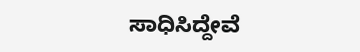ಸಾಧಿಸಿದ್ದೇವೆ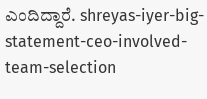ಎಂದಿದ್ದಾರೆ. shreyas-iyer-big-statement-ceo-involved-team-selection